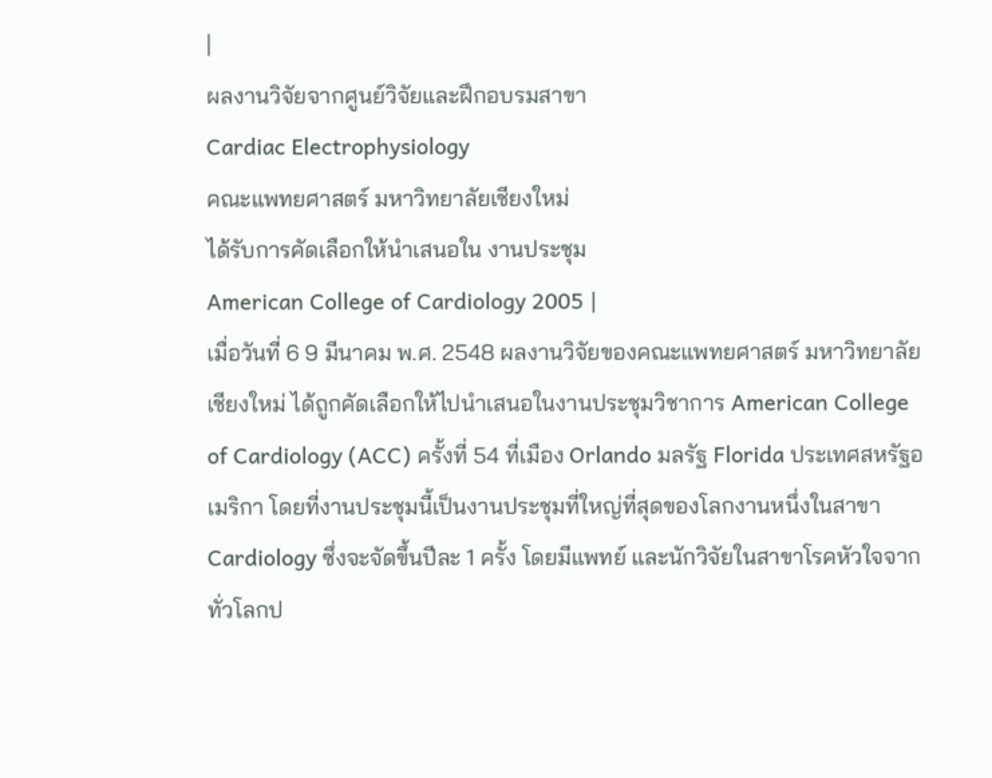|
ผลงานวิจัยจากศูนย์วิจัยและฝึกอบรมสาขา
Cardiac Electrophysiology
คณะแพทยศาสตร์ มหาวิทยาลัยเชียงใหม่
ได้รับการคัดเลือกให้นำเสนอใน งานประชุม
American College of Cardiology 2005 |
เมื่อวันที่ 6 9 มีนาคม พ.ศ. 2548 ผลงานวิจัยของคณะแพทยศาสตร์ มหาวิทยาลัยเชียงใหม่ ได้ถูกคัดเลือกให้ไปนำเสนอในงานประชุมวิชาการ American College of Cardiology (ACC) ครั้งที่ 54 ที่เมือง Orlando มลรัฐ Florida ประเทศสหรัฐอเมริกา โดยที่งานประชุมนี้เป็นงานประชุมที่ใหญ่ที่สุดของโลกงานหนึ่งในสาขา Cardiology ซึ่งจะจัดขึ้นปีละ 1 ครั้ง โดยมีแพทย์ และนักวิจัยในสาขาโรคหัวใจจากทั่วโลกป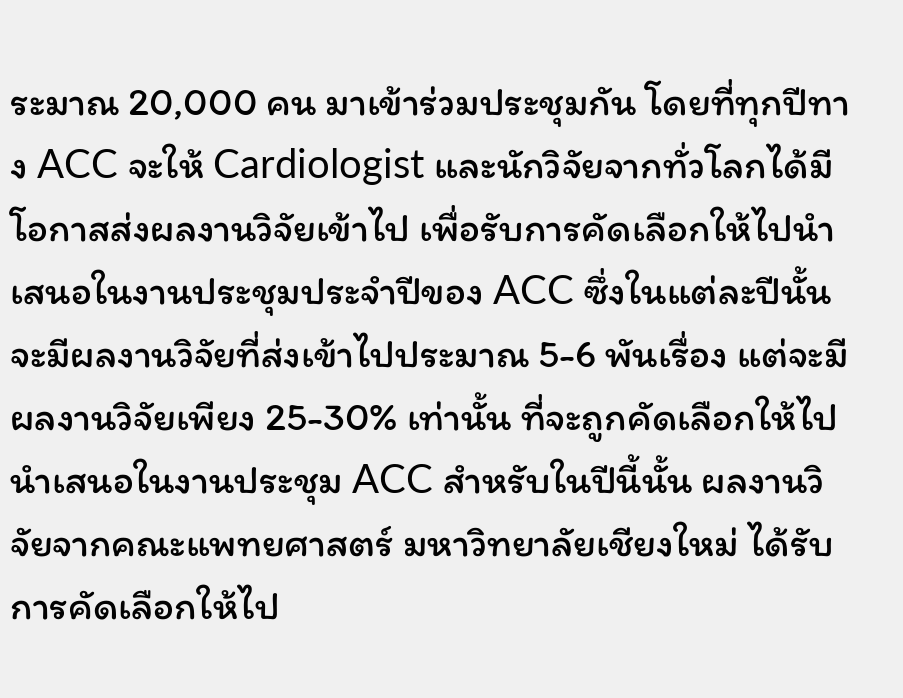ระมาณ 20,000 คน มาเข้าร่วมประชุมกัน โดยที่ทุกปีทาง ACC จะให้ Cardiologist และนักวิจัยจากทั่วโลกได้มีโอกาสส่งผลงานวิจัยเข้าไป เพื่อรับการคัดเลือกให้ไปนำเสนอในงานประชุมประจำปีของ ACC ซึ่งในแต่ละปีนั้น จะมีผลงานวิจัยที่ส่งเข้าไปประมาณ 5-6 พันเรื่อง แต่จะมีผลงานวิจัยเพียง 25-30% เท่านั้น ที่จะถูกคัดเลือกให้ไปนำเสนอในงานประชุม ACC สำหรับในปีนี้นั้น ผลงานวิจัยจากคณะแพทยศาสตร์ มหาวิทยาลัยเชียงใหม่ ได้รับการคัดเลือกให้ไป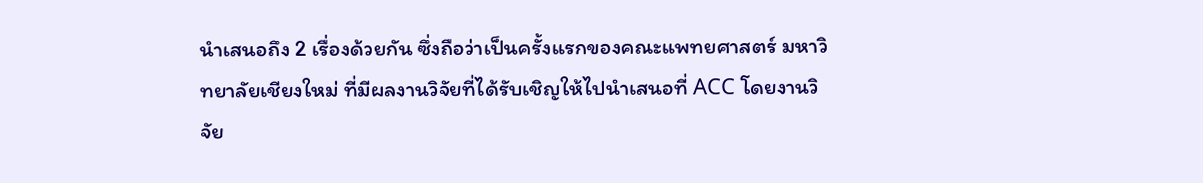นำเสนอถึง 2 เรื่องด้วยกัน ซึ่งถือว่าเป็นครั้งแรกของคณะแพทยศาสตร์ มหาวิทยาลัยเชียงใหม่ ที่มีผลงานวิจัยที่ได้รับเชิญให้ไปนำเสนอที่ ACC โดยงานวิจัย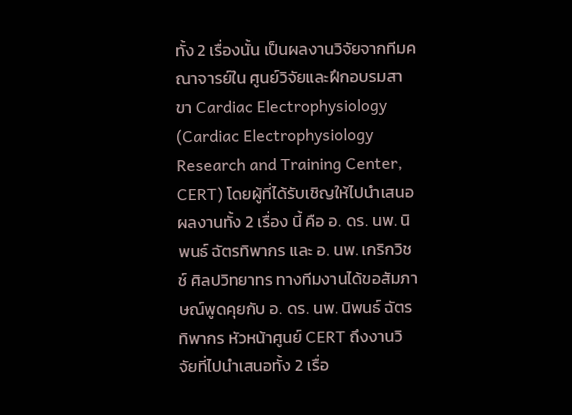ทั้ง 2 เรื่องนั้น เป็นผลงานวิจัยจากทีมคณาจารย์ใน ศูนย์วิจัยและฝึกอบรมสาขา Cardiac Electrophysiology (Cardiac Electrophysiology Research and Training Center, CERT) โดยผู้ที่ได้รับเชิญให้ไปนำเสนอผลงานทั้ง 2 เรื่อง นี้ คือ อ. ดร. นพ. นิพนธ์ ฉัตรทิพากร และ อ. นพ. เกริกวิชช์ ศิลปวิทยาทร ทางทีมงานได้ขอสัมภาษณ์พูดคุยกับ อ. ดร. นพ. นิพนธ์ ฉัตรทิพากร หัวหน้าศูนย์ CERT ถึงงานวิจัยที่ไปนำเสนอทั้ง 2 เรื่อ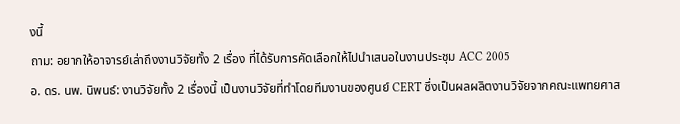งนี้
ถาม: อยากให้อาจารย์เล่าถึงงานวิจัยทั้ง 2 เรื่อง ที่ได้รับการคัดเลือกให้ไปนำเสนอในงานประชุม ACC 2005
อ. ดร. นพ. นิพนธ์: งานวิจัยทั้ง 2 เรื่องนี้ เป็นงานวิจัยที่ทำโดยทีมงานของศูนย์ CERT ซึ่งเป็นผลผลิตงานวิจัยจากคณะแพทยศาส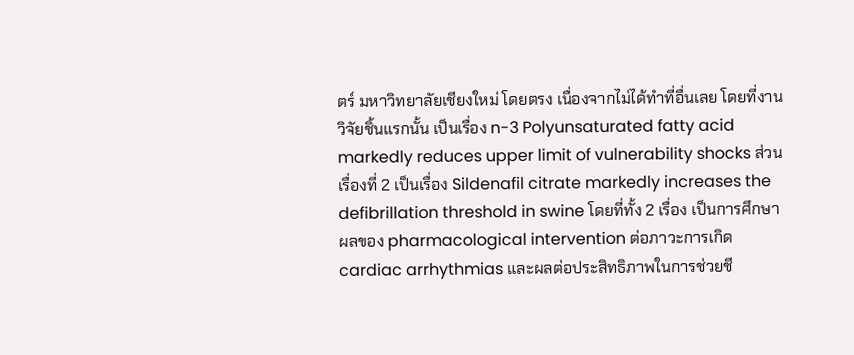ตร์ มหาวิทยาลัยเชียงใหม่ โดยตรง เนื่องจากไม่ได้ทำที่อื่นเลย โดยที่งานวิจัยชิ้นแรกนั้น เป็นเรื่อง n-3 Polyunsaturated fatty acid markedly reduces upper limit of vulnerability shocks ส่วนเรื่องที่ 2 เป็นเรื่อง Sildenafil citrate markedly increases the defibrillation threshold in swine โดยที่ทั้ง 2 เรื่อง เป็นการศึกษาผลของ pharmacological intervention ต่อภาวะการเกิด cardiac arrhythmias และผลต่อประสิทธิภาพในการช่วยชี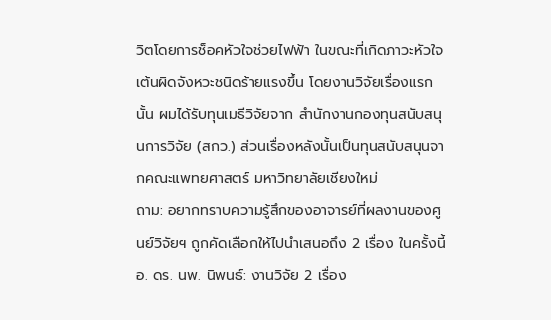วิตโดยการช็อคหัวใจช่วยไฟฟ้า ในขณะที่เกิดภาวะหัวใจเต้นผิดจังหวะชนิดร้ายแรงขึ้น โดยงานวิจัยเรื่องแรกนั้น ผมได้รับทุนเมธีวิจัยจาก สำนักงานกองทุนสนับสนุนการวิจัย (สกว.) ส่วนเรื่องหลังนั้นเป็นทุนสนับสนุนจากคณะแพทยศาสตร์ มหาวิทยาลัยเชียงใหม่
ถาม: อยากทราบความรู้สึกของอาจารย์ที่ผลงานของศูนย์วิจัยฯ ถูกคัดเลือกให้ไปนำเสนอถึง 2 เรื่อง ในครั้งนี้
อ. ดร. นพ. นิพนธ์: งานวิจัย 2 เรื่อง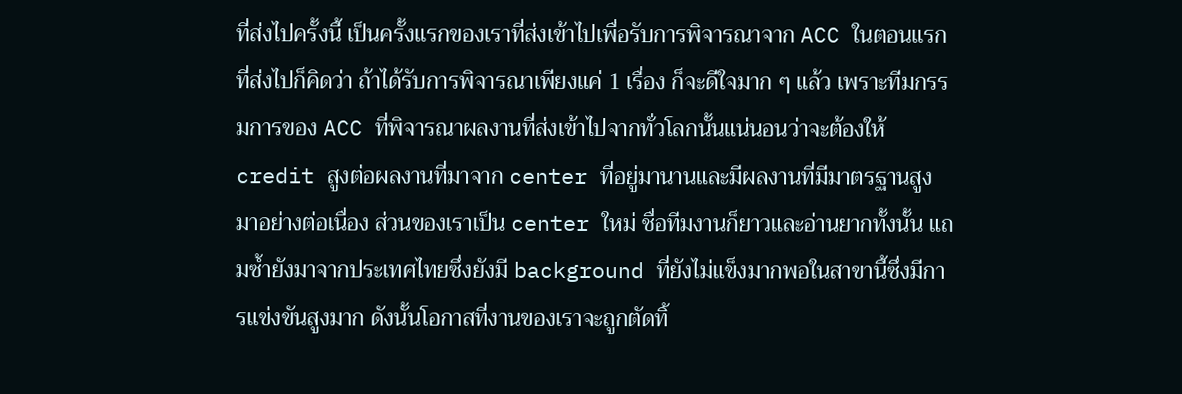ที่ส่งไปครั้งนี้ เป็นครั้งแรกของเราที่ส่งเข้าไปเพื่อรับการพิจารณาจาก ACC ในตอนแรกที่ส่งไปก็คิดว่า ถ้าได้รับการพิจารณาเพียงแค่ 1 เรื่อง ก็จะดีใจมาก ๆ แล้ว เพราะทีมกรรมการของ ACC ที่พิจารณาผลงานที่ส่งเข้าไปจากทั่วโลกนั้นแน่นอนว่าจะต้องให้ credit สูงต่อผลงานที่มาจาก center ที่อยู่มานานและมีผลงานที่มีมาตรฐานสูงมาอย่างต่อเนื่อง ส่วนของเราเป็น center ใหม่ ชื่อทีมงานก็ยาวและอ่านยากทั้งนั้น แถมซ้ำยังมาจากประเทศไทยซึ่งยังมี background ที่ยังไม่แข็งมากพอในสาขานี้ซึ่งมีการแข่งขันสูงมาก ดังนั้นโอกาสที่งานของเราจะถูกตัดทิ้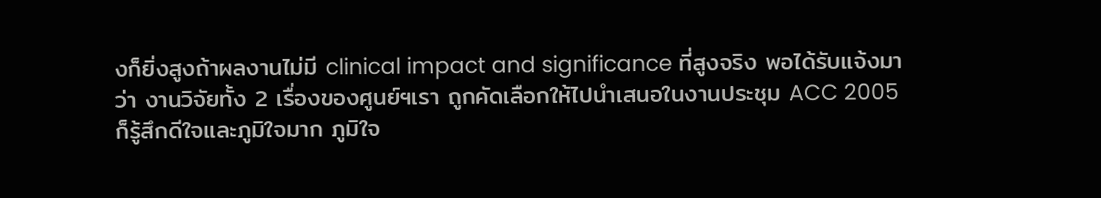งก็ยิ่งสูงถ้าผลงานไม่มี clinical impact and significance ที่สูงจริง พอได้รับแจ้งมาว่า งานวิจัยทั้ง 2 เรื่องของศูนย์ฯเรา ถูกคัดเลือกให้ไปนำเสนอในงานประชุม ACC 2005 ก็รู้สึกดีใจและภูมิใจมาก ภูมิใจ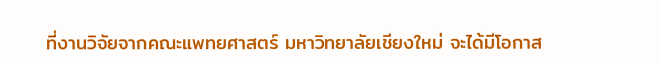ที่งานวิจัยจากคณะแพทยศาสตร์ มหาวิทยาลัยเชียงใหม่ จะได้มีโอกาส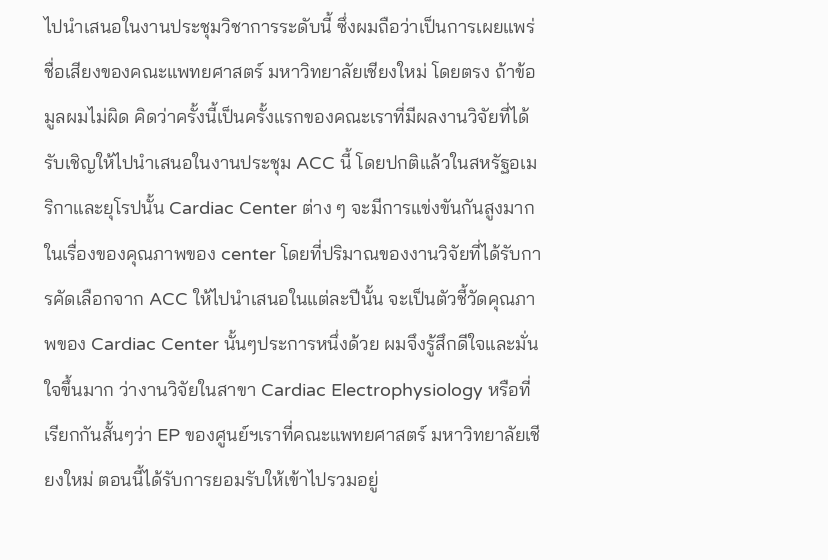ไปนำเสนอในงานประชุมวิชาการระดับนี้ ซึ่งผมถือว่าเป็นการเผยแพร่ชื่อเสียงของคณะแพทยศาสตร์ มหาวิทยาลัยเชียงใหม่ โดยตรง ถ้าข้อมูลผมไม่ผิด คิดว่าครั้งนี้เป็นครั้งแรกของคณะเราที่มีผลงานวิจัยที่ได้รับเชิญให้ไปนำเสนอในงานประชุม ACC นี้ โดยปกติแล้วในสหรัฐอเมริกาและยุโรปนั้น Cardiac Center ต่าง ๆ จะมีการแข่งขันกันสูงมากในเรื่องของคุณภาพของ center โดยที่ปริมาณของงานวิจัยที่ได้รับการคัดเลือกจาก ACC ให้ไปนำเสนอในแต่ละปีนั้น จะเป็นตัวชี้วัดคุณภาพของ Cardiac Center นั้นๆประการหนึ่งด้วย ผมจึงรู้สึกดีใจและมั่นใจขึ้นมาก ว่างานวิจัยในสาขา Cardiac Electrophysiology หรือที่เรียกกันสั้นๆว่า EP ของศูนย์ฯเราที่คณะแพทยศาสตร์ มหาวิทยาลัยเชียงใหม่ ตอนนี้ได้รับการยอมรับให้เข้าไปรวมอยู่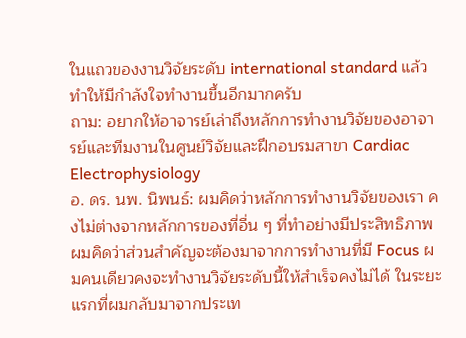ในแถวของงานวิจัยระดับ international standard แล้ว ทำให้มีกำลังใจทำงานขึ้นอีกมากครับ
ถาม: อยากให้อาจารย์เล่าถึงหลักการทำงานวิจัยของอาจารย์และทีมงานในศูนย์วิจัยและฝึกอบรมสาขา Cardiac Electrophysiology
อ. ดร. นพ. นิพนธ์: ผมคิดว่าหลักการทำงานวิจัยของเรา คงไม่ต่างจากหลักการของที่อื่น ๆ ที่ทำอย่างมีประสิทธิภาพ ผมคิดว่าส่วนสำคัญจะต้องมาจากการทำงานที่มี Focus ผมคนเดียวคงจะทำงานวิจัยระดับนี้ให้สำเร็จคงไม่ได้ ในระยะแรกที่ผมกลับมาจากประเท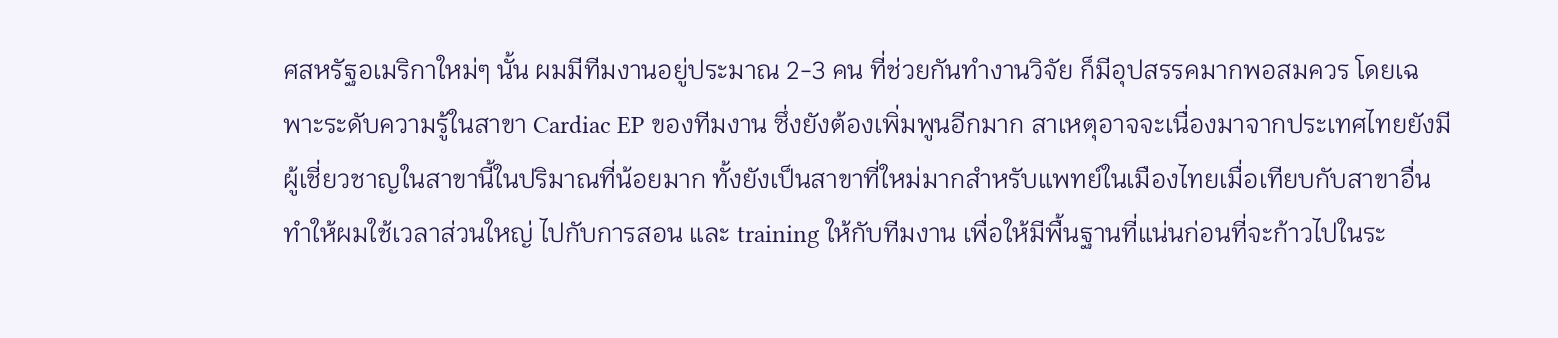ศสหรัฐอเมริกาใหม่ๆ นั้น ผมมีทีมงานอยู่ประมาณ 2-3 คน ที่ช่วยกันทำงานวิจัย ก็มีอุปสรรคมากพอสมควร โดยเฉพาะระดับความรู้ในสาขา Cardiac EP ของทีมงาน ซึ่งยังต้องเพิ่มพูนอีกมาก สาเหตุอาจจะเนื่องมาจากประเทศไทยยังมีผู้เชี่ยวชาญในสาขานี้ในปริมาณที่น้อยมาก ทั้งยังเป็นสาขาที่ใหม่มากสำหรับแพทย์ในเมืองไทยเมื่อเทียบกับสาขาอื่น ทำให้ผมใช้เวลาส่วนใหญ่ ไปกับการสอน และ training ให้กับทีมงาน เพื่อให้มีพื้นฐานที่แน่นก่อนที่จะก้าวไปในระ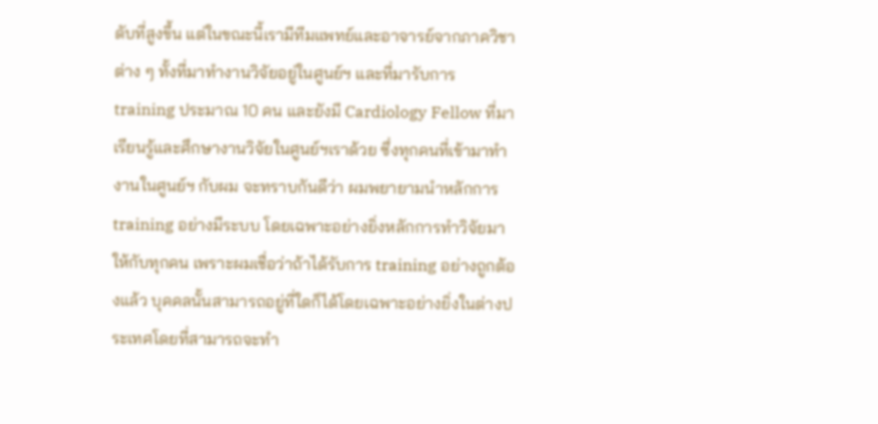ดับที่สูงขึ้น แต่ในขณะนี้เรามีทีมแพทย์และอาจารย์จากภาควิชาต่าง ๆ ทั้งที่มาทำงานวิจัยอยู่ในศูนย์ฯ และที่มารับการ training ประมาณ 10 คน และยังมี Cardiology Fellow ที่มาเรียนรู้และศึกษางานวิจัยในศูนย์ฯเราด้วย ซึ่งทุกคนที่เข้ามาทำงานในศูนย์ฯ กับผม จะทราบกันดีว่า ผมพยายามนำหลักการ training อย่างมีระบบ โดยเฉพาะอย่างยิ่งหลักการทำวิจัยมาให้กับทุกคน เพราะผมเชื่อว่าถ้าได้รับการ training อย่างถูกต้องแล้ว บุคคลนั้นสามารถอยู่ที่ใดก็ได้โดยเฉพาะอย่างยิ่งในต่างประเทศโดยที่สามารถจะทำ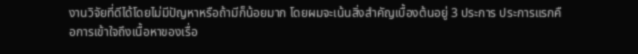งานวิจัยที่ดีได้โดยไม่มีปัญหาหรือถ้ามีก็น้อยมาก โดยผมจะเน้นสิ่งสำคัญเบื้องต้นอยู่ 3 ประการ ประการแรกคือการเข้าใจถึงเนื้อหาของเรื่อ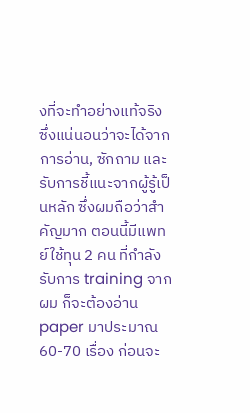งที่จะทำอย่างแท้จริง ซึ่งแน่นอนว่าจะได้จากการอ่าน, ซักถาม และรับการชี้แนะจากผู้รู้เป็นหลัก ซึ่งผมถือว่าสำคัญมาก ตอนนี้มีแพทย์ใช้ทุน 2 คน ที่กำลังรับการ training จากผม ก็จะต้องอ่าน paper มาประมาณ 60-70 เรื่อง ก่อนจะ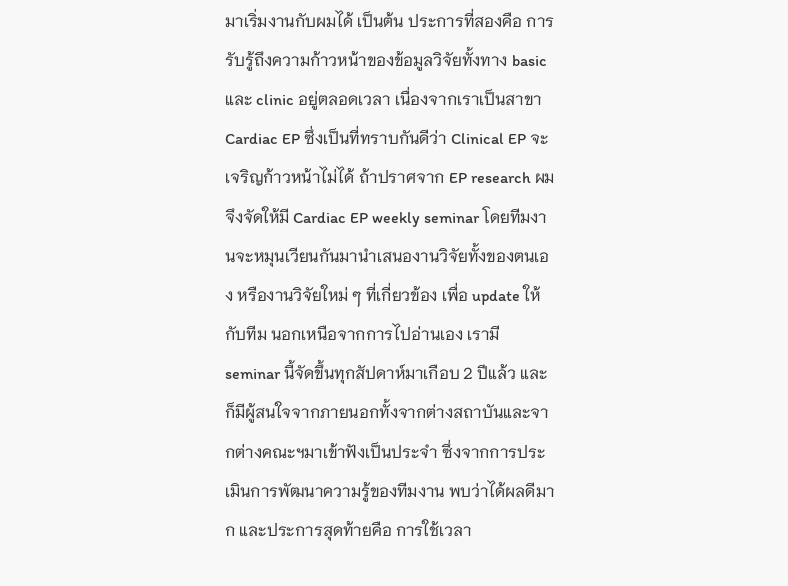มาเริ่มงานกับผมได้ เป็นต้น ประการที่สองคือ การรับรู้ถึงความก้าวหน้าของข้อมูลวิจัยทั้งทาง basic และ clinic อยู่ตลอดเวลา เนื่องจากเราเป็นสาขา Cardiac EP ซึ่งเป็นที่ทราบกันดีว่า Clinical EP จะเจริญก้าวหน้าไม่ได้ ถ้าปราศจาก EP research ผมจึงจัดให้มี Cardiac EP weekly seminar โดยทีมงานจะหมุนเวียนกันมานำเสนองานวิจัยทั้งของตนเอง หรืองานวิจัยใหม่ ๆ ที่เกี่ยวข้อง เพื่อ update ให้กับทีม นอกเหนือจากการไปอ่านเอง เรามี seminar นี้จัดขึ้นทุกสัปดาห์มาเกือบ 2 ปีแล้ว และก็มีผู้สนใจจากภายนอกทั้งจากต่างสถาบันและจากต่างคณะฯมาเข้าฟังเป็นประจำ ซึ่งจากการประเมินการพัฒนาความรู้ของทีมงาน พบว่าได้ผลดีมาก และประการสุดท้ายคือ การใช้เวลา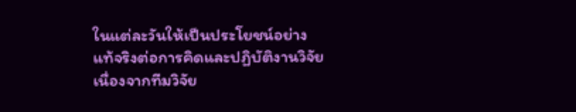ในแต่ละวันให้เป็นประโยชน์อย่างแท้จริงต่อการคิดและปฏิบัติงานวิจัย เนื่องจากทีมวิจัย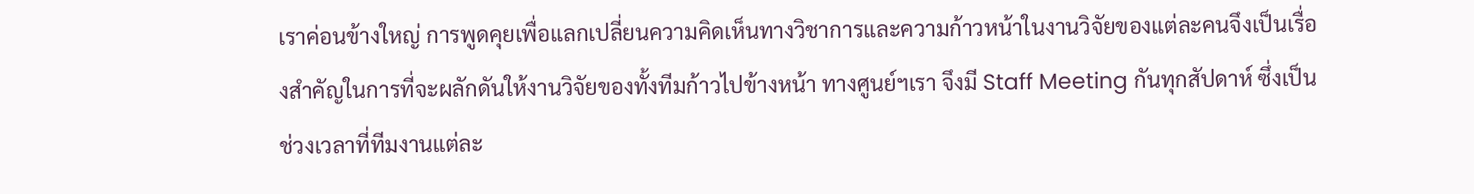เราค่อนข้างใหญ่ การพูดคุยเพื่อแลกเปลี่ยนความคิดเห็นทางวิชาการและความก้าวหน้าในงานวิจัยของแต่ละคนจึงเป็นเรื่องสำคัญในการที่จะผลักดันให้งานวิจัยของทั้งทีมก้าวไปข้างหน้า ทางศูนย์ฯเรา จึงมี Staff Meeting กันทุกสัปดาห์ ซึ่งเป็นช่วงเวลาที่ทีมงานแต่ละ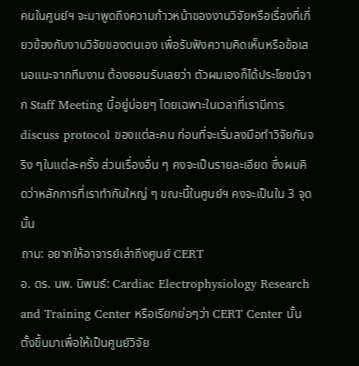คนในศูนย์ฯ จะมาพูดถึงความก้าวหน้าของงานวิจัยหรือเรื่องที่เกี่ยวข้องกับงานวิจัยของตนเอง เพื่อรับฟังความคิดเห็นหรือข้อเสนอแนะจากทีมงาน ต้องยอมรับเลยว่า ตัวผมเองก็ได้ประโยชน์จาก Staff Meeting นี้อยู่บ่อยๆ โดยเฉพาะในเวลาที่เรามีการ discuss protocol ของแต่ละคน ก่อนที่จะเริ่มลงมือทำวิจัยกันจริง ๆในแต่ละครั้ง ส่วนเรื่องอื่น ๆ คงจะเป็นรายละเอียด ซึ่งผมคิดว่าหลักการที่เราทำกันใหญ่ ๆ ขณะนี้ในศูนย์ฯ คงจะเป็นใน 3 จุดนั้น
ถาม: อยากให้อาจารย์เล่าถึงศูนย์ CERT
อ. ดร. นพ. นิพนธ์: Cardiac Electrophysiology Research and Training Center หรือเรียกย่อๆว่า CERT Center นั้น ตั้งขึ้นมาเพื่อให้เป็นศูนย์วิจัย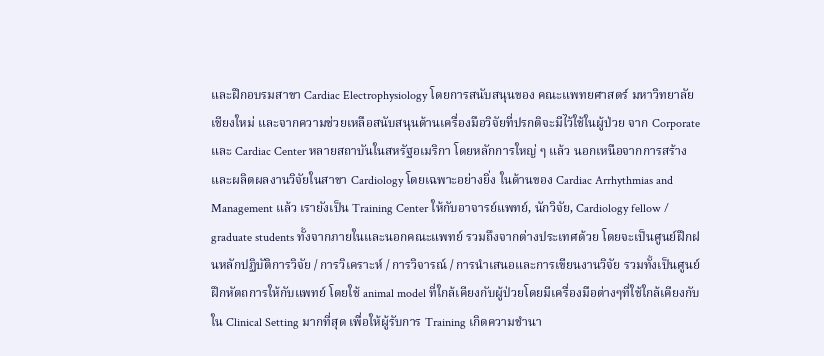และฝึกอบรมสาขา Cardiac Electrophysiology โดยการสนับสนุนของ คณะแพทยศาสตร์ มหาวิทยาลัยเชียงใหม่ และจากความช่วยเหลือสนับสนุนด้านเครื่องมือวิจัยที่ปรกติจะมีไว้ใช้ในผู้ป่วย จาก Corporate และ Cardiac Center หลายสถาบันในสหรัฐอเมริกา โดยหลักการใหญ่ ๆ แล้ว นอกเหนือจากการสร้างและผลิตผลงานวิจัยในสาขา Cardiology โดยเฉพาะอย่างยิ่ง ในด้านของ Cardiac Arrhythmias and Management แล้ว เรายังเป็น Training Center ให้กับอาจารย์แพทย์, นักวิจัย, Cardiology fellow / graduate students ทั้งจากภายในและนอกคณะแพทย์ รวมถึงจากต่างประเทศด้วย โดยจะเป็นศูนย์ฝึกฝนหลักปฏิบัติการวิจัย / การวิเคราะห์ / การวิจารณ์ / การนำเสนอและการเขียนงานวิจัย รวมทั้งเป็นศูนย์ฝึกหัตถการให้กับแพทย์ โดยใช้ animal model ที่ใกล้เคียงกับผู้ป่วยโดยมีเครื่องมือต่างๆที่ใช้ใกล้เคียงกับใน Clinical Setting มากที่สุด เพื่อให้ผู้รับการ Training เกิดความชำนา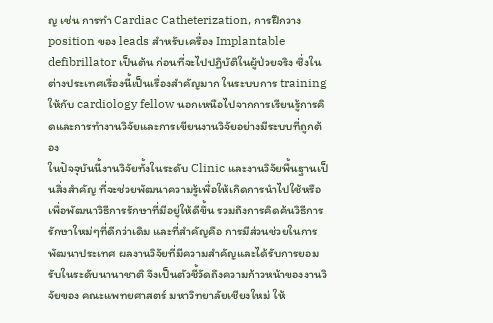ญ เช่น การทำ Cardiac Catheterization, การฝึกวาง position ของ leads สำหรับเครื่อง Implantable defibrillator เป็นต้น ก่อนที่จะไปปฏิบัติในผู้ป่วยจริง ซึ่งในต่างประเทศเรื่องนี้เป็นเรื่องสำคัญมาก ในระบบการ training ให้กับ cardiology fellow นอกเหนือไปจากการเรียนรู้การคิดและการทำงานวิจัยและการเขียนงานวิจัยอย่างมีระบบที่ถูกต้อง
ในปัจจุบันนี้งานวิจัยทั้งในระดับ Clinic และงานวิจัยพื้นฐานเป็นสิ่งสำคัญ ที่จะช่วยพัฒนาความรู้เพื่อให้เกิดการนำไปใช้หรือเพื่อพัฒนาวิธีการรักษาที่มีอยู่ให้ดีขึ้น รวมถึงการคิดค้นวิธีการรักษาใหม่ๆที่ดีกว่าเดิม และที่สำคัญคือ การมีส่วนช่วยในการพัฒนาประเทศ ผลงานวิจัยที่มีความสำคัญและได้รับการยอมรับในระดับนานาชาติ จึงเป็นตัวชี้วัดถึงความก้าวหน้าของงานวิจัยของ คณะแพทยศาสตร์ มหาวิทยาลัยเชียงใหม่ ให้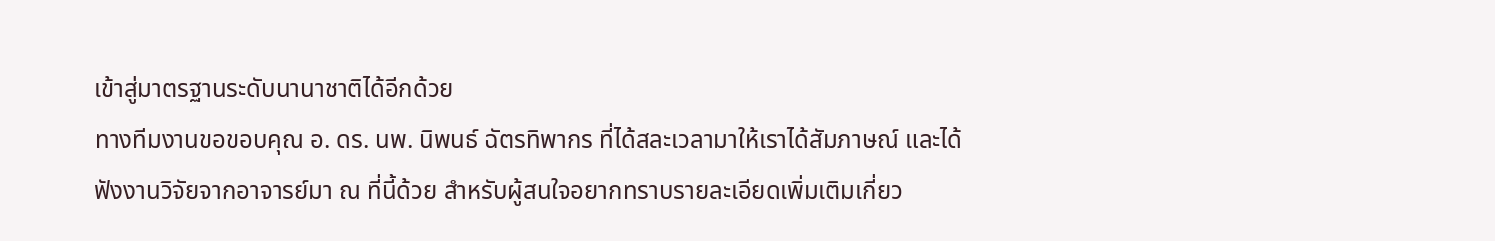เข้าสู่มาตรฐานระดับนานาชาติได้อีกด้วย
ทางทีมงานขอขอบคุณ อ. ดร. นพ. นิพนธ์ ฉัตรทิพากร ที่ได้สละเวลามาให้เราได้สัมภาษณ์ และได้ฟังงานวิจัยจากอาจารย์มา ณ ที่นี้ด้วย สำหรับผู้สนใจอยากทราบรายละเอียดเพิ่มเติมเกี่ยว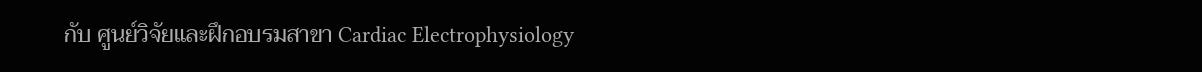กับ ศูนย์วิจัยและฝึกอบรมสาขา Cardiac Electrophysiology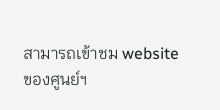สามารถเข้าชม website ของศูนย์ฯ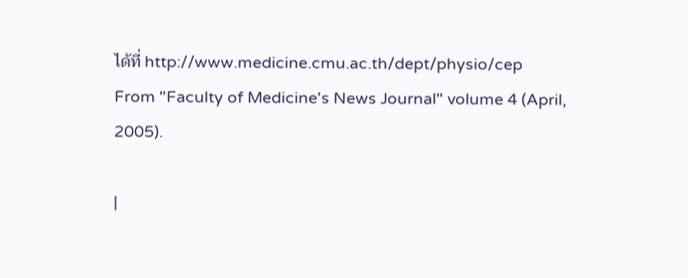ได้ที่ http://www.medicine.cmu.ac.th/dept/physio/cep
From "Faculty of Medicine's News Journal" volume 4 (April, 2005).

|